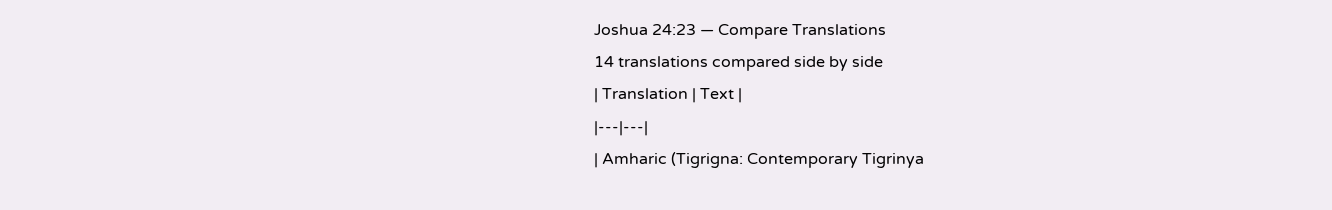Joshua 24:23 — Compare Translations
14 translations compared side by side
| Translation | Text |
|---|---|
| Amharic (Tigrigna: Contemporary Tigrinya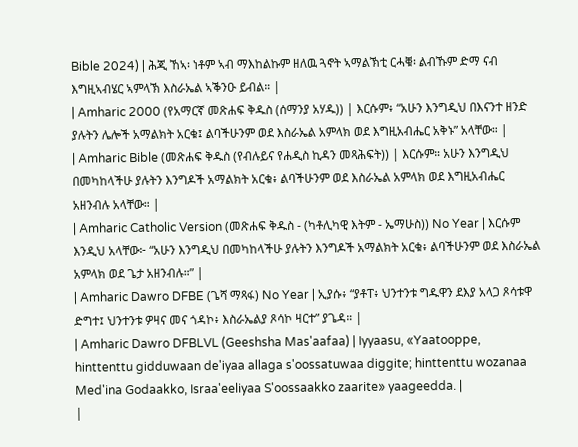Bible 2024) | ሕጂ ኸኣ፡ ነቶም ኣብ ማእከልኩም ዘለዉ ጓኖት ኣማልኽቲ ርሓቑ፡ ልብኹም ድማ ናብ እግዚኣብሄር ኣምላኽ እስራኤል ኣቕንዑ ይብል። |
| Amharic 2000 (የአማርኛ መጽሐፍ ቅዱስ (ሰማንያ አሃዱ)) | እርሱም፥ “አሁን እንግዲህ በእናንተ ዘንድ ያሉትን ሌሎች አማልክት አርቁ፤ ልባችሁንም ወደ እስራኤል አምላክ ወደ እግዚአብሔር አቅኑ” አላቸው። |
| Amharic Bible (መጽሐፍ ቅዱስ (የብሉይና የሐዲስ ኪዳን መጻሕፍት)) | እርሱም። አሁን እንግዲህ በመካከላችሁ ያሉትን እንግዶች አማልክት አርቁ፥ ልባችሁንም ወደ እስራኤል አምላክ ወደ እግዚአብሔር አዘንብሉ አላቸው። |
| Amharic Catholic Version (መጽሐፍ ቅዱስ - (ካቶሊካዊ እትም - ኤማሁስ)) No Year | እርሱም እንዲህ አላቸው፦ “አሁን እንግዲህ በመካከላችሁ ያሉትን እንግዶች አማልክት አርቁ፥ ልባችሁንም ወደ እስራኤል አምላክ ወደ ጌታ አዘንብሉ።” |
| Amharic Dawro DFBE (ጌሻ ማጻፋ) No Year | ኢያሱ፥ “ያቶፐ፥ ህንተንቱ ግዱዋን ደእያ አላጋ ጾሳቱዋ ድግተ፤ ህንተንቱ ዎዛና መና ጎዳኮ፥ እስራኤልያ ጾሳኮ ዛርተ” ያጌዳ። |
| Amharic Dawro DFBLVL (Geeshsha Mas'aafaa) | Iyyaasu, «Yaatooppe, hinttenttu gidduwaan de'iyaa allaga s'oossatuwaa diggite; hinttenttu wozanaa Med'ina Godaakko, Israa'eeliyaa S'oossaakko zaarite» yaageedda. |
|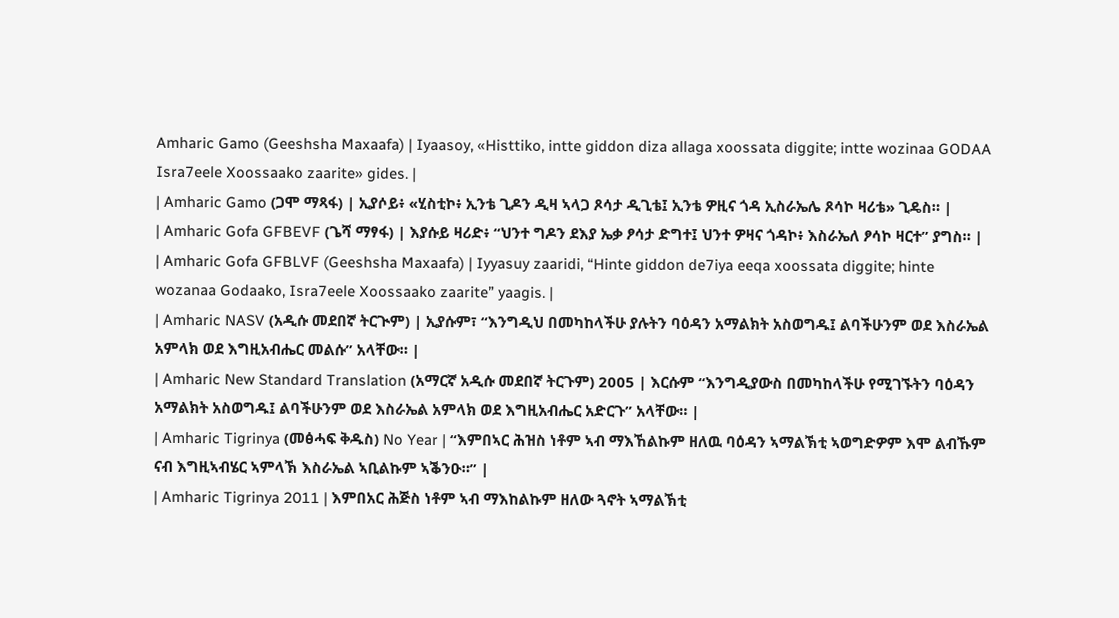Amharic Gamo (Geeshsha Maxaafa) | Iyaasoy, «Histtiko, intte giddon diza allaga xoossata diggite; intte wozinaa GODAA Isra7eele Xoossaako zaarite» gides. |
| Amharic Gamo (ጋሞ ማጻፋ) | ኢያሶይ፥ «ሂስቲኮ፥ ኢንቴ ጊዶን ዲዛ ኣላጋ ጾሳታ ዲጊቴ፤ ኢንቴ ዎዚና ጎዳ ኢስራኤሌ ጾሳኮ ዛሪቴ» ጊዴስ። |
| Amharic Gofa GFBEVF (ጌሻ ማፃፋ) | እያሱይ ዛሪድ፥ “ህንተ ግዶን ደእያ ኤቃ ፆሳታ ድግተ፤ ህንተ ዎዛና ጎዳኮ፥ እስራኤለ ፆሳኮ ዛርተ” ያግስ። |
| Amharic Gofa GFBLVF (Geeshsha Maxaafa) | Iyyasuy zaaridi, “Hinte giddon de7iya eeqa xoossata diggite; hinte wozanaa Godaako, Isra7eele Xoossaako zaarite” yaagis. |
| Amharic NASV (አዲሱ መደበኛ ትርጒም) | ኢያሱም፣ “እንግዲህ በመካከላችሁ ያሉትን ባዕዳን አማልክት አስወግዱ፤ ልባችሁንም ወደ እስራኤል አምላክ ወደ እግዚአብሔር መልሱ” አላቸው። |
| Amharic New Standard Translation (አማርኛ አዲሱ መደበኛ ትርጉም) 2005 | እርሱም “እንግዲያውስ በመካከላችሁ የሚገኙትን ባዕዳን አማልክት አስወግዱ፤ ልባችሁንም ወደ እስራኤል አምላክ ወደ እግዚአብሔር አድርጉ” አላቸው። |
| Amharic Tigrinya (መፅሓፍ ቅዱስ) No Year | “እምበኣር ሕዝስ ነቶም ኣብ ማእኸልኩም ዘለዉ ባዕዳን ኣማልኽቲ ኣወግድዎም እሞ ልብኹም ናብ እግዚኣብሄር ኣምላኽ እስራኤል ኣቢልኩም ኣቕንዑ።” |
| Amharic Tigrinya 2011 | እምበአር ሕጅስ ነቶም ኣብ ማእከልኩም ዘለው ጓኖት ኣማልኽቲ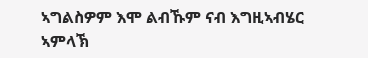ኣግልስዎም እሞ ልብኹም ናብ እግዚኣብሄር ኣምላኽ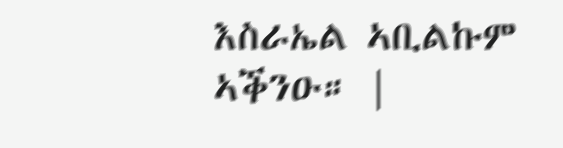እስራኤል ኣቢልኩም ኣቕንዑ። |